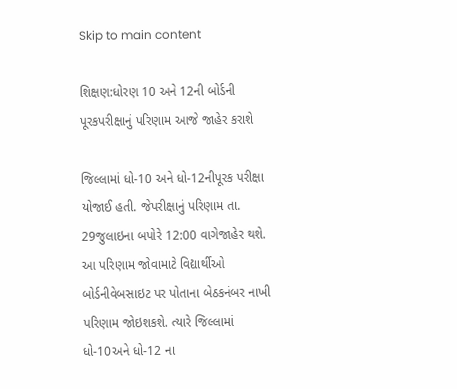Skip to main content

શિક્ષણ:ધોરણ 10 અને 12ની બોર્ડની પૂરકપરીક્ષાનું પરિણામ આજે જાહેર કરાશે

જિલ્લામાં ધો-10 અને ધો-12નીપૂરક પરીક્ષા યોજાઈ હતી. જેપરીક્ષાનું પરિણામ તા. 29જુલાઇના બપોરે 12:00 વાગેજાહેર થશે. આ પરિણામ જોવામાટે વિદ્યાર્થીઓ બોર્ડનીવેબસાઇટ પર પોતાના બેઠકનંબર નાખી પરિણામ જોઇશકશે. ત્યારે જિલ્લામાં ધો-10અને ધો-12 ના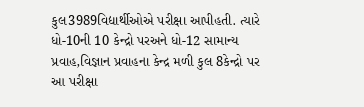કુલ3989વિદ્યાર્થીઓએ પરીક્ષા આપીહતી. ત્યારે ધો-10ની 10 કેન્દ્રો પરઅને ધો-12 સામાન્ય પ્રવાહ,વિજ્ઞાન પ્રવાહના કેન્દ્ર મળી કુલ 8કેન્દ્રો પર આ પરીક્ષા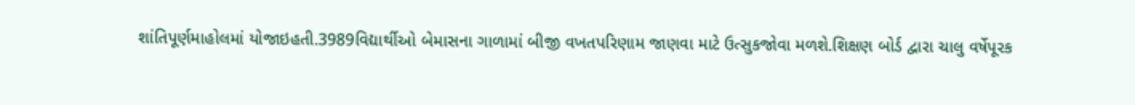શાંતિપૂર્ણમાહોલમાં યોજાઇહતી.3989વિદ્યાર્થીઓ બેમાસના ગાળામાં બીજી વખતપરિણામ જાણવા માટે ઉત્સુકજોવા મળશે.શિક્ષણ બોર્ડ દ્વારા ચાલુ વર્ષેપૂરક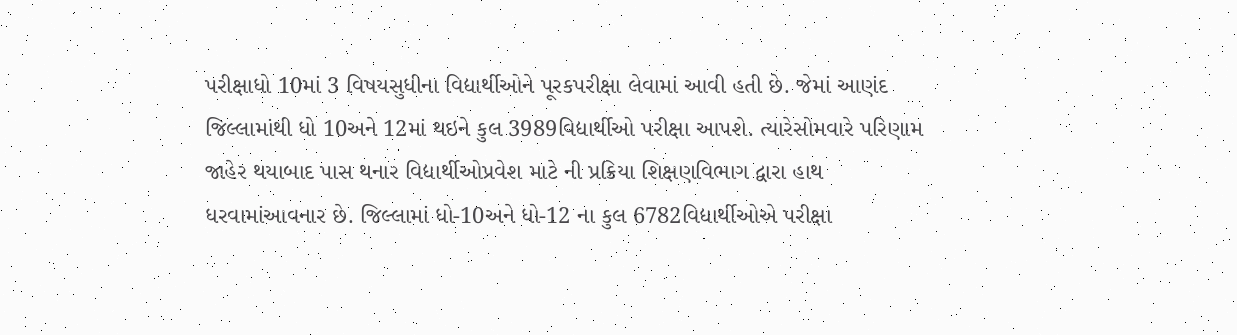પરીક્ષાધો 10માં 3 વિષયસુધીના વિદ્યાર્થીઓને પૂરકપરીક્ષા લેવામાં આવી હતી છે. જેમાં આણંદ જિલ્લામાંથી ધો 10અને 12માં થઇને કુલ 3989વિદ્યાર્થીઓ પરીક્ષા આપશે. ત્યારેસોમવારે પરિણામ જાહેર થયાબાદ પાસ થનાર વિદ્યાર્થીઓપ્રવેશ માટે ની પ્રક્રિયા શિક્ષણવિભાગ દ્વારા હાથ ધરવામાંઆવનાર છે. જિલ્લામાં ધો-10અને ધો-12 ના કુલ 6782વિદ્યાર્થીઓએ પરીક્ષા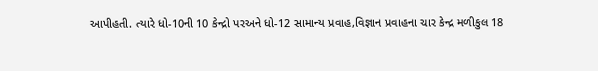આપીહતી. ત્યારે ધો-10ની 10 કેન્દ્રો પરઅને ધો-12 સામાન્ય પ્રવાહ,વિજ્ઞાન પ્રવાહના ચાર કેન્દ્ર મળીકુલ 18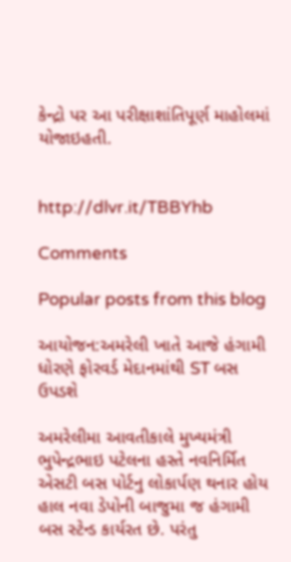કેન્દ્રો પર આ પરીક્ષાશાંતિપૂર્ણ માહોલમાં યોજાઇહતી.


http://dlvr.it/TBBYhb

Comments

Popular posts from this blog

આયોજન:અમરેલી ખાતે આજે હંગામી ધોરણે ફોરવર્ડ મેદાનમાંથી ST બસ ઉપડશે

અમરેલીમા આવતીકાલે મુખ્યમંત્રી ભુપેન્દ્રભાઇ પટેલના હસ્તે નવનિર્મિત એસટી બસ પોર્ટનુ લોકાર્પણ થનાર હોય હાલ નવા ડેપોની બાજુમા જ હંગામી બસ સ્ટેન્ડ કાર્યરત છે. પરંતુ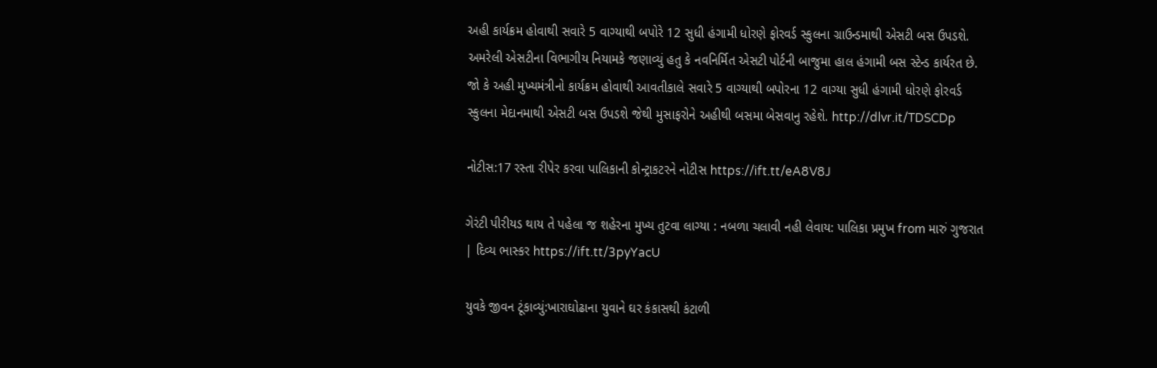અહી કાર્યક્રમ હોવાથી સવારે 5 વાગ્યાથી બપોરે 12 સુધી હંગામી ધોરણે ફોરવર્ડ સ્કુલના ગ્રાઉન્ડમાથી એસટી બસ ઉપડશે. અમરેલી એસટીના વિભાગીય નિયામકે જણાવ્યું હતુ કે નવનિર્મિત એસટી પોર્ટની બાજુમા હાલ હંગામી બસ સ્ટેન્ડ કાર્યરત છે. જો કે અહી મુખ્યમંત્રીનો કાર્યક્રમ હોવાથી આવતીકાલે સવારે 5 વાગ્યાથી બપોરના 12 વાગ્યા સુધી હંગામી ધોરણે ફોરવર્ડ સ્કુલના મેદાનમાથી એસટી બસ ઉપડશે જેથી મુસાફરોને અહીથી બસમા બેસવાનુ રહેશે. http://dlvr.it/TDSCDp

નોટીસ:17 રસ્તા રીપેર કરવા પાલિકાની કોન્ટ્રાકટરને નોટીસ https://ift.tt/eA8V8J

ગેરંટી પીરીયડ થાય તે પહેલા જ શહેરના મુખ્ય તુટવા લાગ્યા : નબળા ચલાવી નહી લેવાય: પાલિકા પ્રમુખ from મારું ગુજરાત | દિવ્ય ભાસ્કર https://ift.tt/3pyYacU

યુવકે જીવન ટૂંકાવ્યું:ખારાઘોઢાના યુવાને ઘર કંકાસથી કંટાળી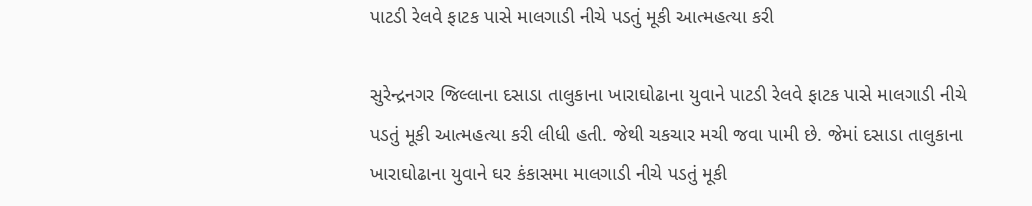પાટડી રેલવે ફાટક પાસે માલગાડી નીચે પડતું મૂકી આત્મહત્યા કરી

સુરેન્દ્રનગર જિલ્લાના દસાડા તાલુકાના ખારાઘોઢાના યુવાને પાટડી રેલવે ફાટક પાસે માલગાડી નીચે પડતું મૂકી આત્મહત્યા કરી લીધી હતી. જેથી ચકચાર મચી જવા પામી છે. જેમાં દસાડા તાલુકાના ખારાઘોઢાના યુવાને ઘર કંકાસમા માલગાડી નીચે પડતું મૂકી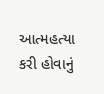આત્મહત્યા કરી હોવાનું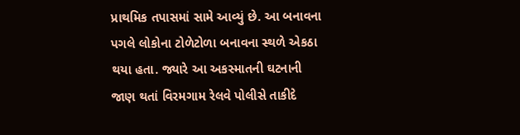પ્રાથમિક તપાસમાં સામે આવ્યું છે. આ બનાવના પગલે લોકોના ટોળેટોળા બનાવના સ્થળે એકઠા થયા હતા. જ્યારે આ અકસ્માતની ઘટનાની જાણ થતાં વિરમગામ રેલવે પોલીસે તાકીદે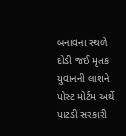બનાવના સ્થળે દોડી જઈ મૃતક યુવાનની લાશને પોસ્ટ મોર્ટમ અર્થે પાટડી સરકારી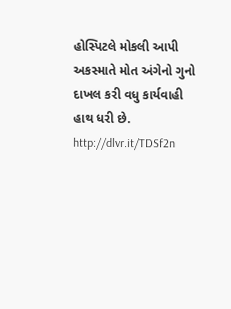હોસ્પિટલે મોકલી આપી અકસ્માતે મોત અંગેનો ગુનો દાખલ કરી વધુ કાર્યવાહી હાથ ધરી છે. http://dlvr.it/TDSf2n